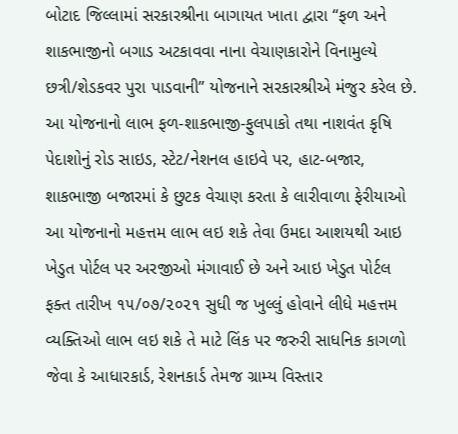બોટાદ જિલ્લામાં સરકારશ્રીના બાગાયત ખાતા દ્વારા “ફળ અને શાકભાજીનો બગાડ અટકાવવા નાના વેચાણકારોને વિનામુલ્યે છત્રી/શેડકવર પુરા પાડવાની” યોજનાને સરકારશ્રીએ મંજુર કરેલ છે. આ યોજનાનો લાભ ફળ-શાકભાજી-ફુલપાકો તથા નાશવંત કૃષિ પેદાશોનું રોડ સાઇડ, સ્ટેટ/નેશનલ હાઇવે પર, હાટ-બજાર, શાકભાજી બજારમાં કે છુટક વેચાણ કરતા કે લારીવાળા ફેરીયાઓ આ યોજનાનો મહત્તમ લાભ લઇ શકે તેવા ઉમદા આશયથી આઇ ખેડુત પોર્ટલ પર અરજીઓ મંગાવાઈ છે અને આઇ ખેડુત પોર્ટલ ફક્ત તારીખ ૧૫/૦૭/૨૦૨૧ સુધી જ ખુલ્લું હોવાને લીધે મહત્તમ વ્યક્તિઓ લાભ લઇ શકે તે માટે લિંક પર જરુરી સાધનિક કાગળો જેવા કે આધારકાર્ડ, રેશનકાર્ડ તેમજ ગ્રામ્ય વિસ્તાર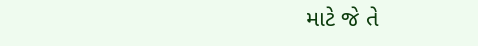માટે જે તે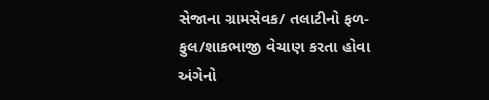સેજાના ગ્રામસેવક/ તલાટીનો ફળ-ફુલ/શાકભાજી વેચાણ કરતા હોવા અંગેનો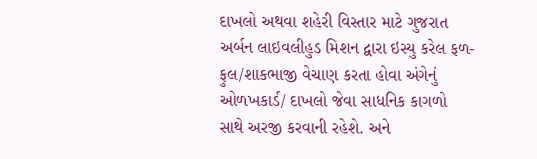દાખલો અથવા શહેરી વિસ્તાર માટે ગુજરાત અર્બન લાઇવલીહુડ મિશન દ્વારા ઇસ્યુ કરેલ ફળ-ફુલ/શાકભાજી વેચાણ કરતા હોવા અંગેનું ઓળખકાર્ડ/ દાખલો જેવા સાધનિક કાગળો સાથે અરજી કરવાની રહેશે. અને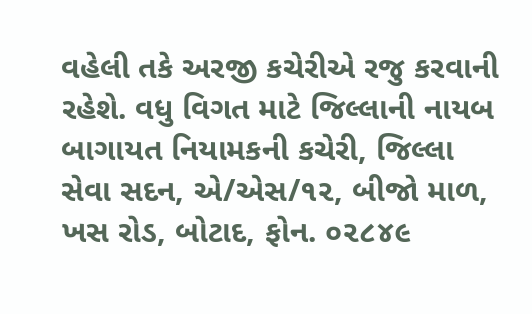વહેલી તકે અરજી કચેરીએ રજુ કરવાની રહેશે. વધુ વિગત માટે જિલ્લાની નાયબ બાગાયત નિયામકની કચેરી, જિલ્લા સેવા સદન, એ/એસ/૧૨, બીજો માળ, ખસ રોડ, બોટાદ, ફોન. ૦૨૮૪૯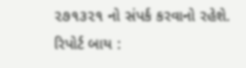૨૭૧૩૨૧ નો સંપર્ક કરવાનો રહેશે. રિપોર્ટ બાય :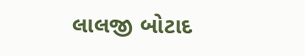લાલજી બોટાદ